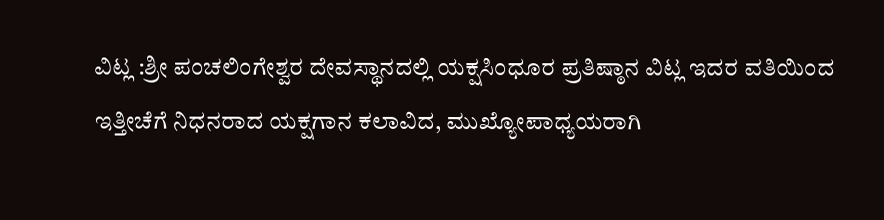ವಿಟ್ಲ :ಶ್ರೀ ಪಂಚಲಿಂಗೇಶ್ವರ ದೇವಸ್ಥಾನದಲ್ಲಿ ಯಕ್ಷಸಿಂಧೂರ ಪ್ರತಿಷ್ಠಾನ ವಿಟ್ಲ ಇದರ ವತಿಯಿಂದ ಇತ್ತೀಚೆಗೆ ನಿಧನರಾದ ಯಕ್ಷಗಾನ ಕಲಾವಿದ, ಮುಖ್ಯೋಪಾಧ್ಯಯರಾಗಿ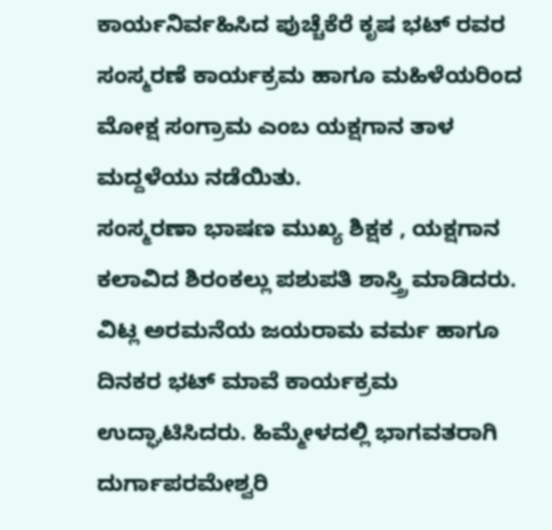ಕಾರ್ಯನಿರ್ವಹಿಸಿದ ಪುಚ್ಚೆಕೆರೆ ಕೃಷ ಭಟ್ ರವರ ಸಂಸ್ಮರಣೆ ಕಾರ್ಯಕ್ರಮ ಹಾಗೂ ಮಹಿಳೆಯರಿಂದ ಮೋಕ್ಷ ಸಂಗ್ರಾಮ ಎಂಬ ಯಕ್ಷಗಾನ ತಾಳ ಮದ್ದಳೆಯು ನಡೆಯಿತು.
ಸಂಸ್ಮರಣಾ ಭಾಷಣ ಮುಖ್ಯ ಶಿಕ್ಷಕ , ಯಕ್ಷಗಾನ ಕಲಾವಿದ ಶಿರಂಕಲ್ಲು ಪಶುಪತಿ ಶಾಸ್ತ್ರಿ ಮಾಡಿದರು. ವಿಟ್ಲ ಅರಮನೆಯ ಜಯರಾಮ ವರ್ಮ ಹಾಗೂ ದಿನಕರ ಭಟ್ ಮಾವೆ ಕಾರ್ಯಕ್ರಮ ಉದ್ಘಾಟಿಸಿದರು. ಹಿಮ್ಮೇಳದಲ್ಲಿ ಭಾಗವತರಾಗಿ ದುರ್ಗಾಪರಮೇಶ್ವರಿ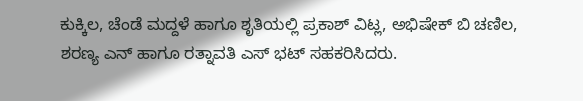ಕುಕ್ಕಿಲ, ಚೆಂಡೆ ಮದ್ದಳೆ ಹಾಗೂ ಶೃತಿಯಲ್ಲಿ ಪ್ರಕಾಶ್ ವಿಟ್ಲ, ಅಭಿಷೇಕ್ ಬಿ ಚಣಿಲ, ಶರಣ್ಯ ಎನ್ ಹಾಗೂ ರತ್ನಾವತಿ ಎಸ್ ಭಟ್ ಸಹಕರಿಸಿದರು.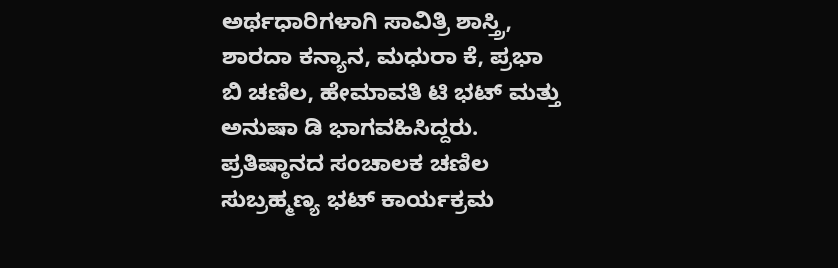ಅರ್ಥಧಾರಿಗಳಾಗಿ ಸಾವಿತ್ರಿ ಶಾಸ್ತ್ರಿ, ಶಾರದಾ ಕನ್ಯಾನ, ಮಧುರಾ ಕೆ, ಪ್ರಭಾ ಬಿ ಚಣಿಲ, ಹೇಮಾವತಿ ಟಿ ಭಟ್ ಮತ್ತು ಅನುಷಾ ಡಿ ಭಾಗವಹಿಸಿದ್ದರು. ಪ್ರತಿಷ್ಠಾನದ ಸಂಚಾಲಕ ಚಣಿಲ ಸುಬ್ರಹ್ಮಣ್ಯ ಭಟ್ ಕಾರ್ಯಕ್ರಮ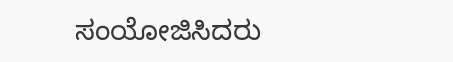ಸಂಯೋಜಿಸಿದರು